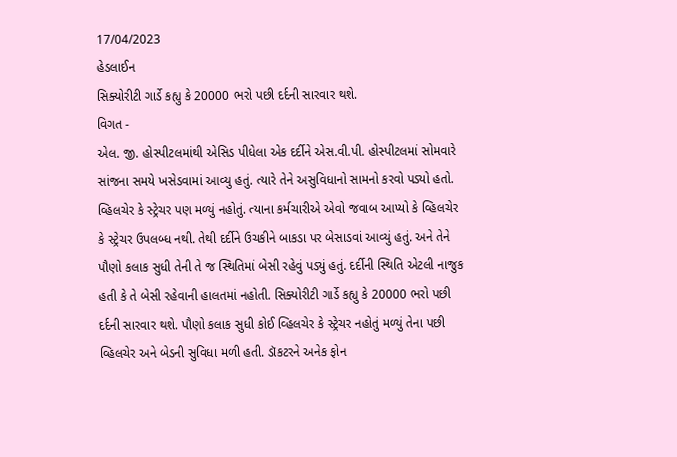17/04/2023
હેડલાઈન
સિક્યોરીટી ગાર્ડે કહ્યુ કે 20000 ભરો પછી દર્દની સારવાર થશે.
વિગત -
એલ. જી. હોસ્પીટલમાંથી એસિડ પીધેલા એક દર્દીને એસ.વી.પી. હોસ્પીટલમાં સોમવારે સાંજના સમયે ખસેડવામાં આવ્યુ હતું. ત્યારે તેને અસુવિધાનો સામનો કરવો પડ્યો હતો. વ્હિલચેર કે સ્ટ્રેચર પણ મળ્યું નહોતું. ત્યાના કર્મચારીએ એવો જવાબ આપ્યો કે વ્હિલચેર કે સ્ટ્રેચર ઉપલબ્ધ નથી. તેથી દર્દીને ઉચકીને બાકડા પર બેસાડવાં આવ્યું હતું. અને તેને પૌણો કલાક સુધી તેની તે જ સ્થિતિમાં બેસી રહેવું પડ્યું હતું. દર્દીની સ્થિતિ એટલી નાજુક હતી કે તે બેસી રહેવાની હાલતમાં નહોતી. સિક્યોરીટી ગાર્ડે કહ્યુ કે 20000 ભરો પછી દર્દની સારવાર થશે. પૌણો કલાક સુધી કોઈ વ્હિલચેર કે સ્ટ્રેચર નહોતું મળ્યું તેના પછી વ્હિલચેર અને બેડની સુવિધા મળી હતી. ડૉકટરને અનેક ફોન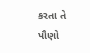કરતા તે પૌણો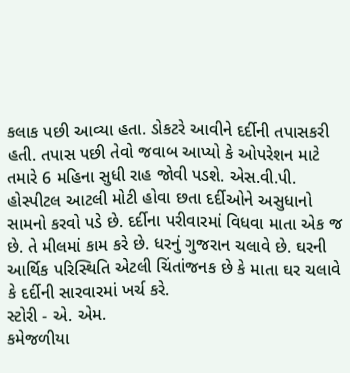કલાક પછી આવ્યા હતા. ડોકટરે આવીને દર્દીની તપાસકરી હતી. તપાસ પછી તેવો જવાબ આપ્યો કે ઓપરેશન માટે તમારે 6 મહિના સુધી રાહ જોવી પડશે. એસ.વી.પી. હોસ્પીટલ આટલી મોટી હોવા છતા દર્દીઓને અસુધાનો સામનો કરવો પડે છે. દર્દીના પરીવારમાં વિધવા માતા એક જ છે. તે મીલમાં કામ કરે છે. ધરનું ગુજરાન ચલાવે છે. ઘરની આર્થિક પરિસ્થિતિ એટલી ચિંતાંજનક છે કે માતા ઘર ચલાવે કે દર્દીની સારવારમાં ખર્ચ કરે.
સ્ટોરી - એ. એમ.
કમેજળીયા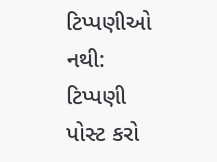ટિપ્પણીઓ નથી:
ટિપ્પણી પોસ્ટ કરો